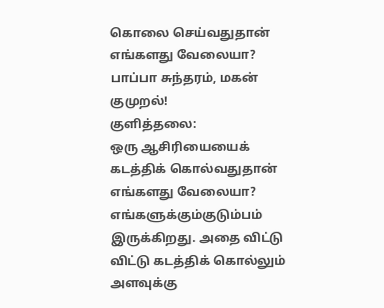கொலை செய்வதுதான் எங்களது வேலையா? பாப்பா சுந்தரம், மகன் குமுறல்!
குளித்தலை:
ஒரு ஆசிரியையைக் கடத்திக் கொல்வதுதான் எங்களது வேலையா? எங்களுக்கும்குடும்பம் இருக்கிறது. அதை விட்டு விட்டு கடத்திக் கொல்லும் அளவுக்கு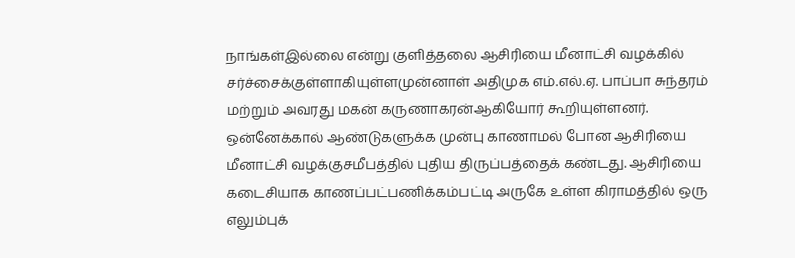நாங்கள்இல்லை என்று குளித்தலை ஆசிரியை மீனாட்சி வழக்கில் சர்ச்சைக்குள்ளாகியுள்ளமுன்னாள் அதிமுக எம்.எல்.ஏ. பாப்பா சுந்தரம் மற்றும் அவரது மகன் கருணாகரன்ஆகியோர் கூறியுள்ளனர்.
ஒன்னேக்கால் ஆண்டுகளுக்க முன்பு காணாமல் போன ஆசிரியை மீனாட்சி வழக்குசமீபத்தில் புதிய திருப்பத்தைக் கண்டது. ஆசிரியை கடைசியாக காணப்பட்பணிக்கம்பட்டி அருகே உள்ள கிராமத்தில் ஒரு எலும்புக்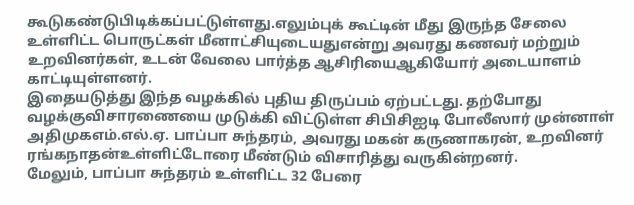கூடுகண்டுபிடிக்கப்பட்டுள்ளது.எலும்புக் கூட்டின் மீது இருந்த சேலை உள்ளிட்ட பொருட்கள் மீனாட்சியுடையதுஎன்று அவரது கணவர் மற்றும் உறவினர்கள், உடன் வேலை பார்த்த ஆசிரியைஆகியோர் அடையாளம் காட்டியுள்ளனர்.
இதையடுத்து இந்த வழக்கில் புதிய திருப்பம் ஏற்பட்டது. தற்போது வழக்குவிசாரணையை முடுக்கி விட்டுள்ள சிபிசிஐடி போலீஸார் முன்னாள் அதிமுகஎம்.எல்.ஏ. பாப்பா சுந்தரம், அவரது மகன் கருணாகரன், உறவினர் ரங்கநாதன்உள்ளிட்டோரை மீண்டும் விசாரித்து வருகின்றனர்.
மேலும், பாப்பா சுந்தரம் உள்ளிட்ட 32 பேரை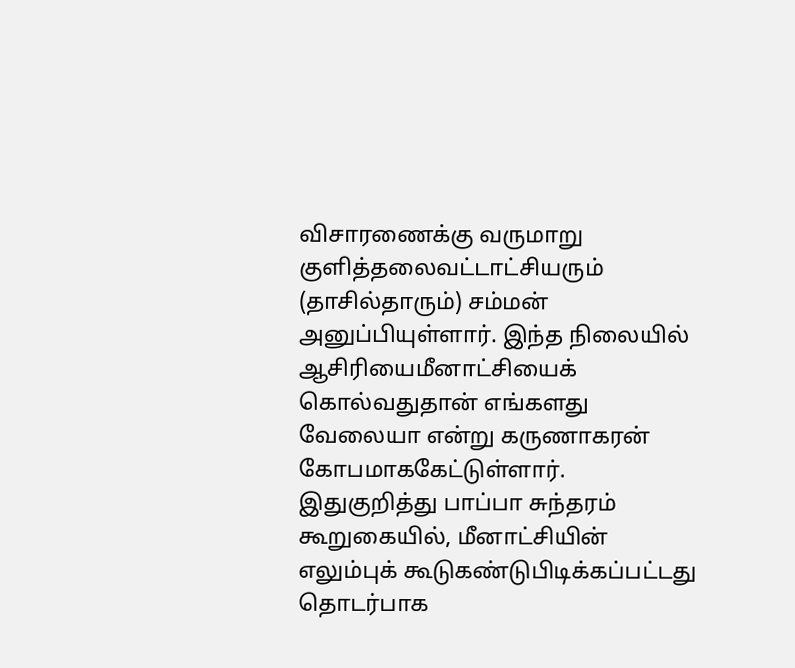விசாரணைக்கு வருமாறு குளித்தலைவட்டாட்சியரும் (தாசில்தாரும்) சம்மன் அனுப்பியுள்ளார். இந்த நிலையில் ஆசிரியைமீனாட்சியைக் கொல்வதுதான் எங்களது வேலையா என்று கருணாகரன் கோபமாககேட்டுள்ளார்.
இதுகுறித்து பாப்பா சுந்தரம் கூறுகையில், மீனாட்சியின் எலும்புக் கூடுகண்டுபிடிக்கப்பட்டது தொடர்பாக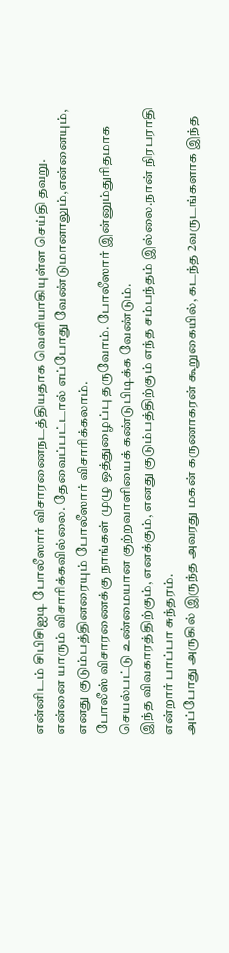என்னிடம் சிபிசிஐடி போலீஸார் விசாரணைநடத்தியதாக வெளியாகியுள்ள செய்தி தவறு.
என்னை யாரும் விசாரிக்கவில்லை. தேவைப்பட்டால் எப்போது வேண்டுமானாலும்,என்னையும், எனது குடும்பத்தினரையும் போலீஸார் விசாரிக்கலாம்.
போலீஸ் விசாரணைக்கு நாங்கள் முழு ஒத்துழைப்பு தருவோம். போலீஸார் இன்னும்துரிதமாக செயல்பட்டு உண்மையான குற்றவாளியைக் கண்டுபிடிக்க வேண்டும்.
இந்த விவகாரத்திற்கும், எனக்கும், எனது குடும்பத்திற்கும் எந்த சம்பந்தம் இல்லை.நான் நிரபராதி என்றார் பாப்பா சுந்தரம்.
அப்போது அருகில் இருந்த அவரது மகன் கருணாகரன் கூறுகையில், கடந்த 2வருடங்களாக இந்த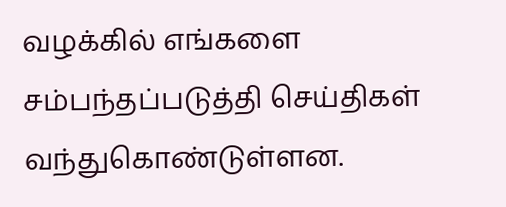வழக்கில் எங்களை சம்பந்தப்படுத்தி செய்திகள் வந்துகொண்டுள்ளன.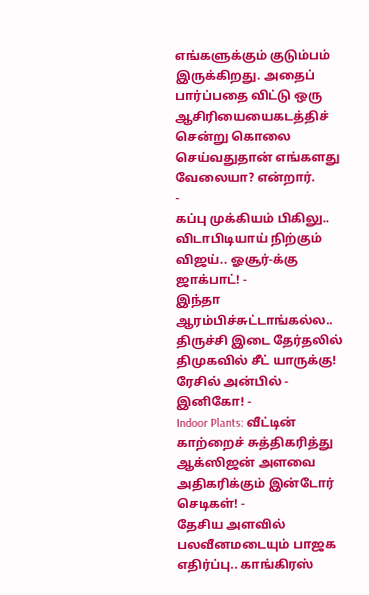எங்களுக்கும் குடும்பம் இருக்கிறது. அதைப் பார்ப்பதை விட்டு ஒரு ஆசிரியையைகடத்திச் சென்று கொலை செய்வதுதான் எங்களது வேலையா? என்றார்.
-
கப்பு முக்கியம் பிகிலு.. விடாபிடியாய் நிற்கும் விஜய்.. ஓசூர்-க்கு ஜாக்பாட்! -
இந்தா ஆரம்பிச்சுட்டாங்கல்ல.. திருச்சி இடை தேர்தலில் திமுகவில் சீட் யாருக்கு! ரேசில் அன்பில் - இனிகோ! -
Indoor Plants: வீட்டின் காற்றைச் சுத்திகரித்து ஆக்ஸிஜன் அளவை அதிகரிக்கும் இன்டோர் செடிகள்! -
தேசிய அளவில் பலவீனமடையும் பாஜக எதிர்ப்பு.. காங்கிரஸ்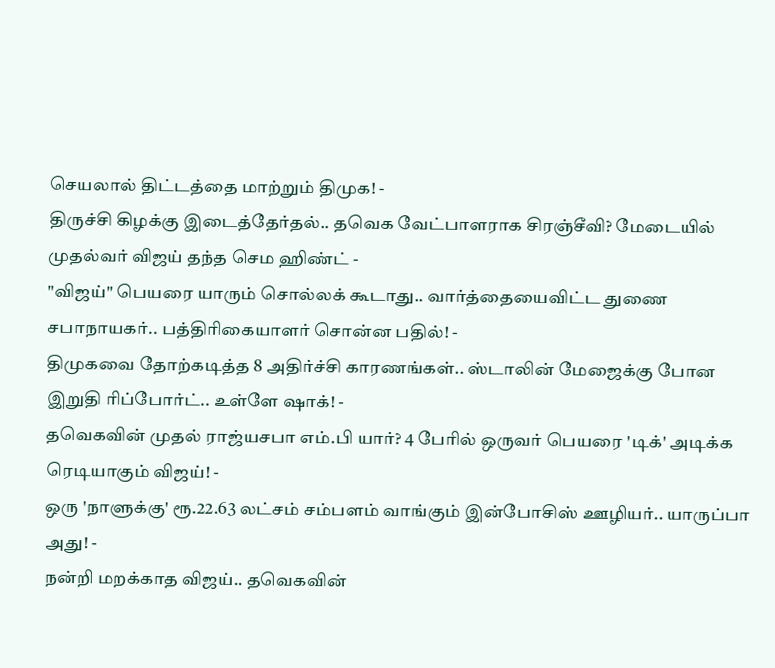செயலால் திட்டத்தை மாற்றும் திமுக! -
திருச்சி கிழக்கு இடைத்தேர்தல்.. தவெக வேட்பாளராக சிரஞ்சீவி? மேடையில் முதல்வர் விஜய் தந்த செம ஹிண்ட் -
"விஜய்" பெயரை யாரும் சொல்லக் கூடாது.. வார்த்தையைவிட்ட துணை சபாநாயகர்.. பத்திரிகையாளர் சொன்ன பதில்! -
திமுகவை தோற்கடித்த 8 அதிர்ச்சி காரணங்கள்.. ஸ்டாலின் மேஜைக்கு போன இறுதி ரிப்போர்ட்.. உள்ளே ஷாக்! -
தவெகவின் முதல் ராஜ்யசபா எம்.பி யார்? 4 பேரில் ஒருவர் பெயரை 'டிக்' அடிக்க ரெடியாகும் விஜய்! -
ஒரு 'நாளுக்கு' ரூ.22.63 லட்சம் சம்பளம் வாங்கும் இன்போசிஸ் ஊழியர்.. யாருப்பா அது! -
நன்றி மறக்காத விஜய்.. தவெகவின்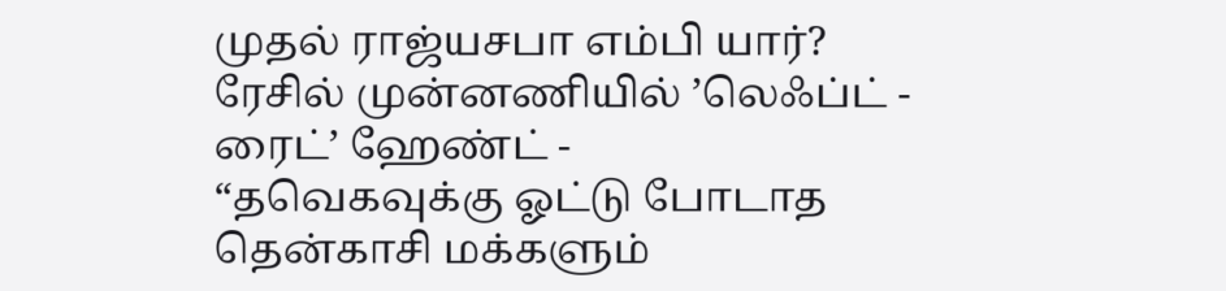முதல் ராஜ்யசபா எம்பி யார்? ரேசில் முன்னணியில் ’லெஃப்ட் - ரைட்’ ஹேண்ட் -
“தவெகவுக்கு ஓட்டு போடாத தென்காசி மக்களும்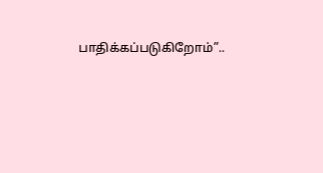பாதிக்கப்படுகிறோம்”..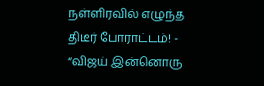நள்ளிரவில் எழுந்த திடீர் போராட்டம்! -
“விஜய் இன்னொரு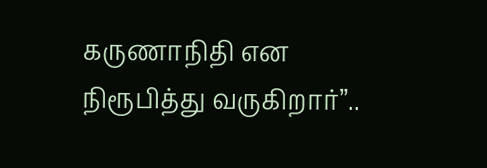கருணாநிதி என நிரூபித்து வருகிறார்”..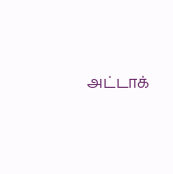அட்டாக்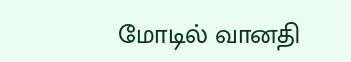மோடில் வானதி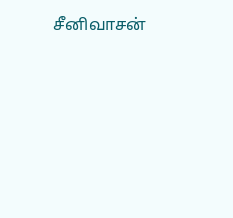சீனிவாசன்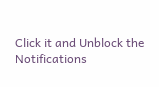Click it and Unblock the Notifications